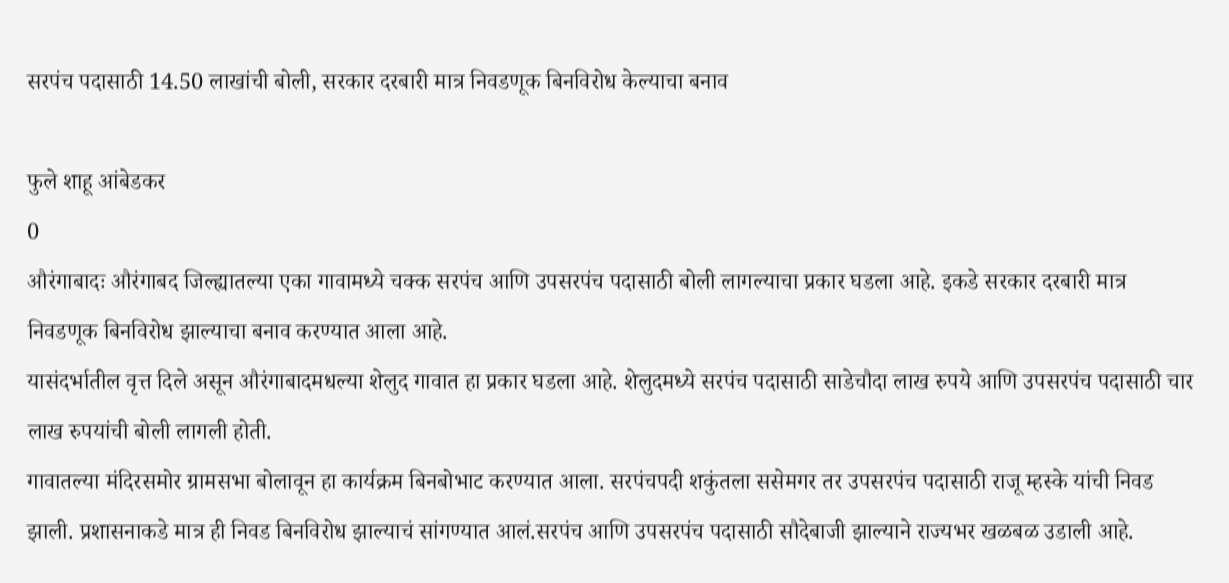सरपंच पदासाठी 14.50 लाखांची बोली, सरकार दरबारी मात्र निवडणूक बिनविरोध केल्याचा बनाव

फुले शाहू आंबेडकर
0
औरंगाबादः औरंगाबद जिल्ह्यातल्या एका गावामध्ये चक्क सरपंच आणि उपसरपंच पदासाठी बोली लागल्याचा प्रकार घडला आहे. इकडे सरकार दरबारी मात्र निवडणूक बिनविरोध झाल्याचा बनाव करण्यात आला आहे.
यासंदर्भातील वृत्त दिले असून औरंगाबादमधल्या शेलुद गावात हा प्रकार घडला आहे. शेलुदमध्ये सरपंच पदासाठी साडेचौदा लाख रुपये आणि उपसरपंच पदासाठी चार लाख रुपयांची बोली लागली होती.
गावातल्या मंदिरसमोर ग्रामसभा बोलावून हा कार्यक्रम बिनबोभाट करण्यात आला. सरपंचपदी शकुंतला ससेमगर तर उपसरपंच पदासाठी राजू म्हस्के यांची निवड झाली. प्रशासनाकडे मात्र ही निवड बिनविरोध झाल्याचं सांगण्यात आलं.सरपंच आणि उपसरपंच पदासाठी सौदेबाजी झाल्याने राज्यभर खळबळ उडाली आहे.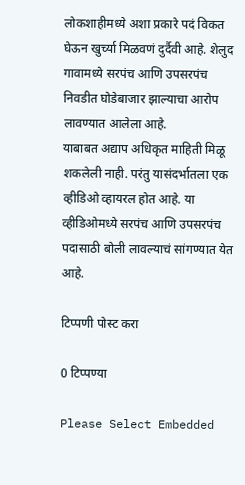लोकशाहीमध्ये अशा प्रकारे पदं विकत घेऊन खुर्च्या मिळवणं दुर्दैवी आहे. शेलुद गावामध्ये सरपंच आणि उपसरपंच निवडीत घोडेबाजार झाल्याचा आरोप लावण्यात आलेला आहे.
याबाबत अद्याप अधिकृत माहिती मिळू शकलेली नाही. परंतु यासंदर्भातला एक व्हीडिओ व्हायरल होत आहे. या व्हीडिओमध्ये सरपंच आणि उपसरपंच पदासाठी बोली लावल्याचं सांगण्यात येत आहे.

टिप्पणी पोस्ट करा

0 टिप्पण्या

Please Select Embedded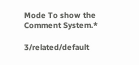Mode To show the Comment System.*

3/related/default